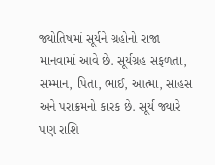જ્યોતિષમાં સૂર્યને ગ્રહોનો રાજા માનવામાં આવે છે. સૂર્યગ્રહ સફળતા, સમ્માન, પિતા, ભાઈ, આત્મા, સાહસ અને પરાક્રમનો કારક છે. સૂર્ય જ્યારે પણ રાશિ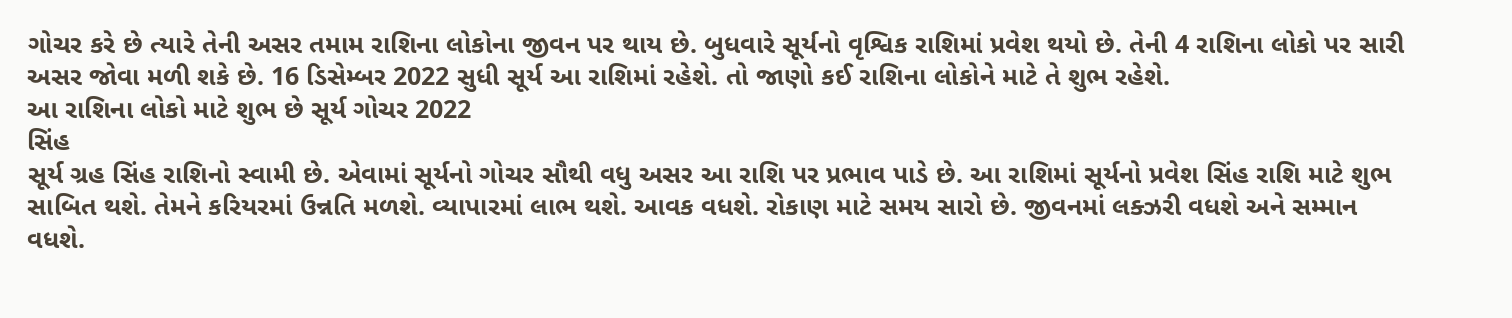ગોચર કરે છે ત્યારે તેની અસર તમામ રાશિના લોકોના જીવન પર થાય છે. બુધવારે સૂર્યનો વૃશ્વિક રાશિમાં પ્રવેશ થયો છે. તેની 4 રાશિના લોકો પર સારી અસર જોવા મળી શકે છે. 16 ડિસેમ્બર 2022 સુધી સૂર્ય આ રાશિમાં રહેશે. તો જાણો કઈ રાશિના લોકોને માટે તે શુભ રહેશે.
આ રાશિના લોકો માટે શુભ છે સૂર્ય ગોચર 2022
સિંહ
સૂર્ય ગ્રહ સિંહ રાશિનો સ્વામી છે. એવામાં સૂર્યનો ગોચર સૌથી વધુ અસર આ રાશિ પર પ્રભાવ પાડે છે. આ રાશિમાં સૂર્યનો પ્રવેશ સિંહ રાશિ માટે શુભ સાબિત થશે. તેમને કરિયરમાં ઉન્નતિ મળશે. વ્યાપારમાં લાભ થશે. આવક વધશે. રોકાણ માટે સમય સારો છે. જીવનમાં લક્ઝરી વધશે અને સમ્માન વધશે.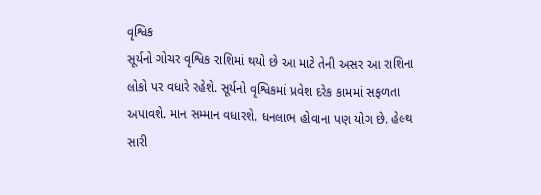વૃશ્વિક
સૂર્યનો ગોચર વૃશ્વિક રાશિમાં થયો છે આ માટે તેની અસર આ રાશિના લોકો પર વધારે રહેશે. સૂર્યનો વૃશ્વિકમાં પ્રવેશ દરેક કામમાં સફળતા અપાવશે. માન સમ્માન વધારશે. ધનલાભ હોવાના પણ યોગ છે. હેલ્થ સારી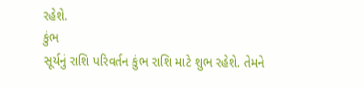રહેશે.
કુંભ
સૂર્યનું રાશિ પરિવર્તન કુંભ રાશિ માટે શુભ રહેશે. તેમને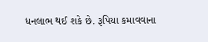ધનલાભ થઈ શકે છે. રૂપિયા કમાવવાના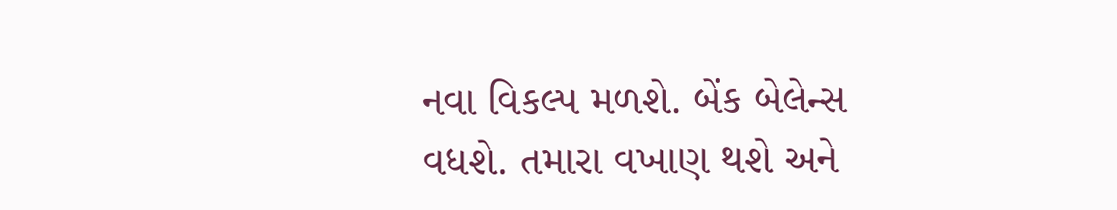નવા વિકલ્પ મળશે. બેંક બેલેન્સ વધશે. તમારા વખાણ થશે અને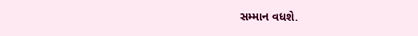સમ્માન વધશે.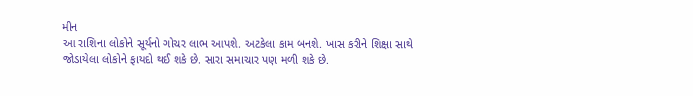મીન
આ રાશિના લોકોને સૂર્યનો ગોચર લાભ આપશે. અટકેલા કામ બનશે. ખાસ કરીને શિક્ષા સાથે જોડાયેલા લોકોને ફાયદો થઈ શકે છે. સારા સમાચાર પણ મળી શકે છે.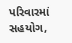પરિવારમાં સહયોગ,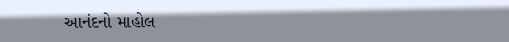આનંદનો માહોલ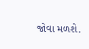જોવા મળશે.